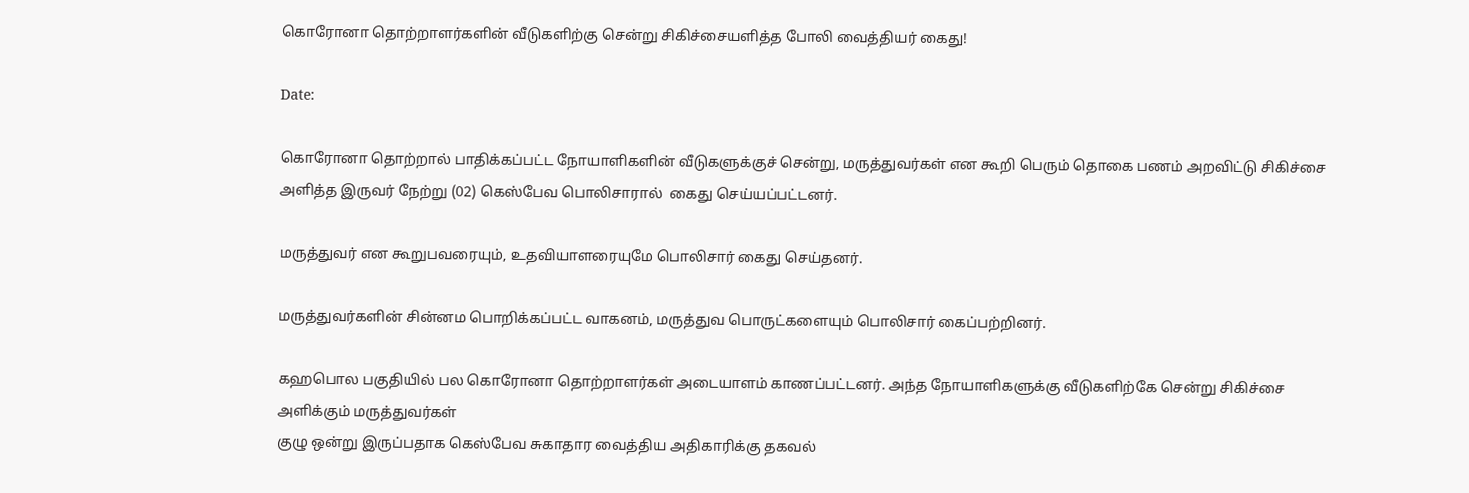கொரோனா தொற்றாளர்களின் வீடுகளிற்கு சென்று சிகிச்சையளித்த போலி வைத்தியர் கைது!

Date:

கொரோனா தொற்றால் பாதிக்கப்பட்ட நோயாளிகளின் வீடுகளுக்குச் சென்று, மருத்துவர்கள் என கூறி பெரும் தொகை பணம் அறவிட்டு சிகிச்சை அளித்த இருவர் நேற்று (02) கெஸ்பேவ பொலிசாரால்  கைது செய்யப்பட்டனர்.

மருத்துவர் என கூறுபவரையும், உதவியாளரையுமே பொலிசார் கைது செய்தனர்.

மருத்துவர்களின் சின்னம பொறிக்கப்பட்ட வாகனம், மருத்துவ பொருட்களையும் பொலிசார் கைப்பற்றினர்.

கஹபொல பகுதியில் பல கொரோனா தொற்றாளர்கள் அடையாளம் காணப்பட்டனர். அந்த நோயாளிகளுக்கு வீடுகளிற்கே சென்று சிகிச்சை அளிக்கும் மருத்துவர்கள்
குழு ஒன்று இருப்பதாக கெஸ்பேவ சுகாதார வைத்திய அதிகாரிக்கு தகவல்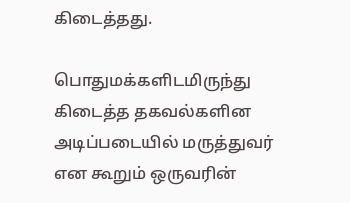கிடைத்தது.

பொதுமக்களிடமிருந்து கிடைத்த தகவல்களின அடிப்படையில் மருத்துவர் என கூறும் ஒருவரின்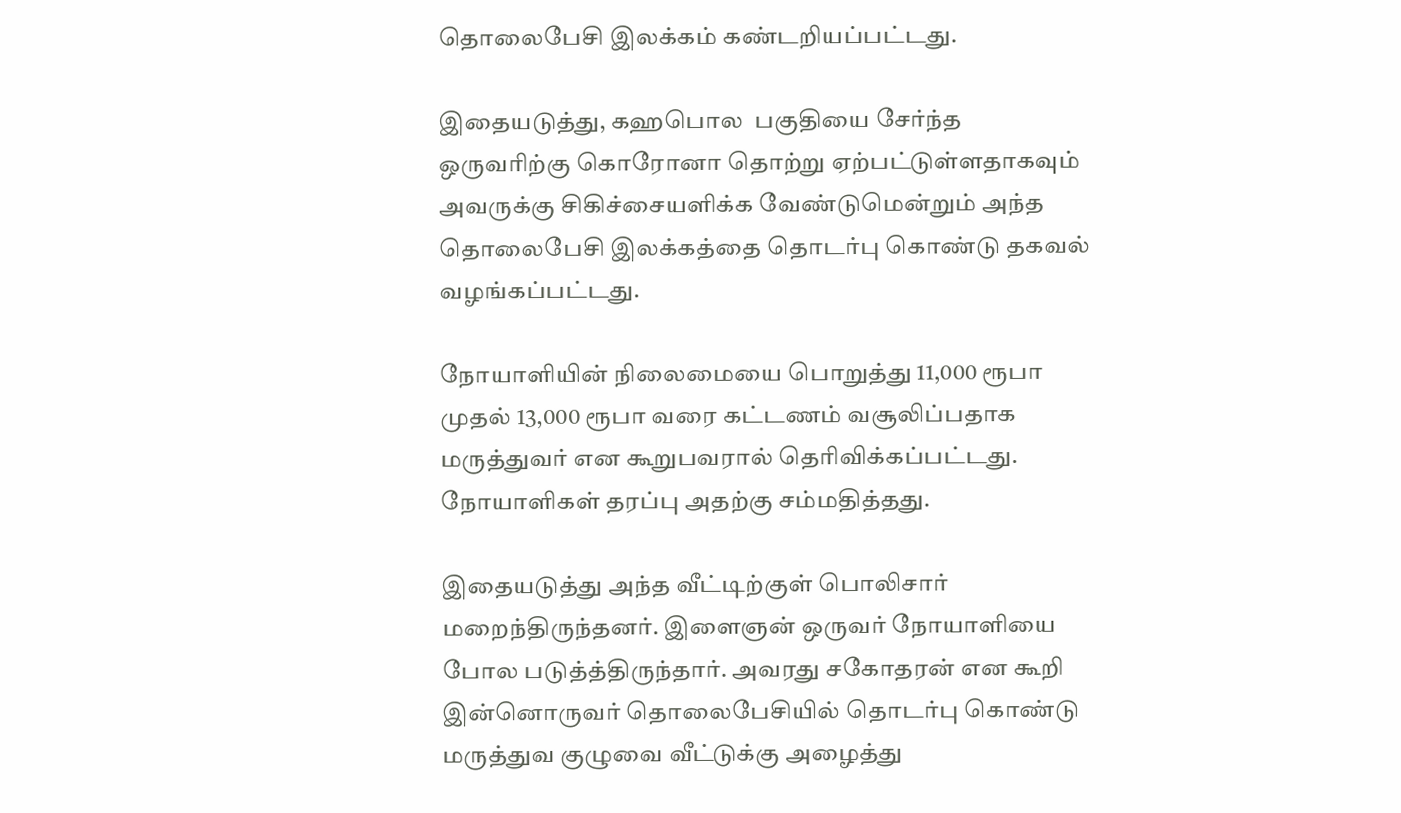தொலைபேசி இலக்கம் கண்டறியப்பட்டது.

இதையடுத்து, கஹபொல  பகுதியை சேர்ந்த ஒருவரிற்கு கொரோனா தொற்று ஏற்பட்டுள்ளதாகவும் அவருக்கு சிகிச்சையளிக்க வேண்டுமென்றும் அந்த தொலைபேசி இலக்கத்தை தொடர்பு கொண்டு தகவல் வழங்கப்பட்டது.

நோயாளியின் நிலைமையை பொறுத்து 11,000 ரூபா முதல் 13,000 ரூபா வரை கட்டணம் வசூலிப்பதாக மருத்துவர் என கூறுபவரால் தெரிவிக்கப்பட்டது. நோயாளிகள் தரப்பு அதற்கு சம்மதித்தது.

இதையடுத்து அந்த வீட்டிற்குள் பொலிசார் மறைந்திருந்தனர். இளைஞன் ஒருவர் நோயாளியை போல படுத்த்திருந்தார். அவரது சகோதரன் என கூறி இன்னொருவர் தொலைபேசியில் தொடர்பு கொண்டு மருத்துவ குழுவை வீட்டுக்கு அழைத்து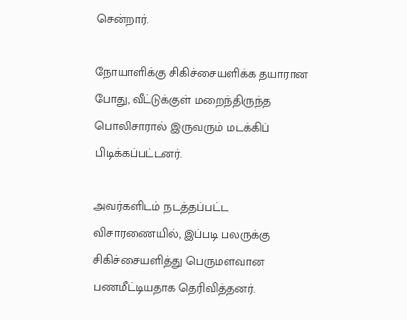சென்றார்.

நோயாளிக்கு சிகிச்சையளிக்க தயாரான போது, வீட்டுக்குள் மறைந்திருந்த பொலிசாரால் இருவரும் மடக்கிப் பிடிக்கப்பட்டனர்.

அவர்களிடம் நடத்தப்பட்ட விசாரணையில், இப்படி பலருக்கு சிகிச்சையளித்து பெருமளவான பணமீட்டியதாக தெரிவித்தனர்.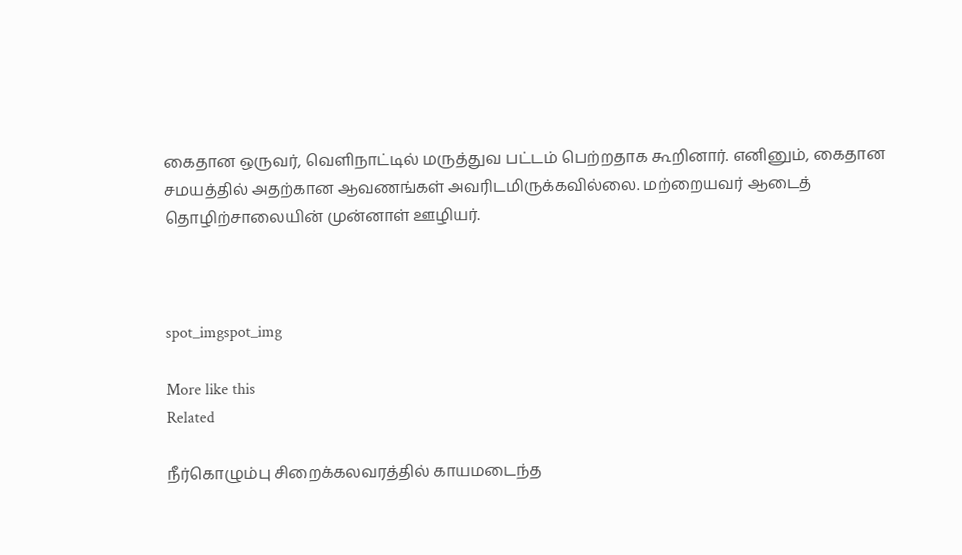கைதான ஒருவர், வெளிநாட்டில் மருத்துவ பட்டம் பெற்றதாக கூறினார். எனினும், கைதான சமயத்தில் அதற்கான ஆவணங்கள் அவரிடமிருக்கவில்லை. மற்றையவர் ஆடைத் தொழிற்சாலையின் முன்னாள் ஊழியர்.



spot_imgspot_img

More like this
Related

நீர்கொழும்பு சிறைக்கலவரத்தில் காயமடைந்த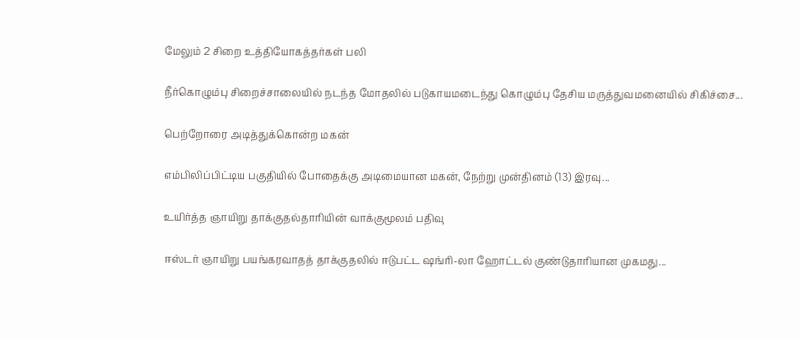மேலும் 2 சிறை உத்தியோகத்தர்கள் பலி

நீர்கொழும்பு சிறைச்சாலையில் நடந்த மோதலில் படுகாயமடைந்து கொழும்பு தேசிய மருத்துவமனையில் சிகிச்சை...

பெற்றோரை அடித்துக்கொன்ற மகன்

எம்பிலிப்பிட்டிய பகுதியில் போதைக்கு அடிமையான மகன், நேற்று முன்தினம் (13) இரவு...

உயிர்த்த ஞாயிறு தாக்குதல்தாரியின் வாக்குமூலம் பதிவு

ஈஸ்டர் ஞாயிறு பயங்கரவாதத் தாக்குதலில் ஈடுபட்ட ஷங்ரி-லா ஹோட்டல் குண்டுதாரியான முகமது...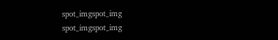spot_imgspot_img
spot_imgspot_img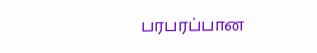பரபரப்பான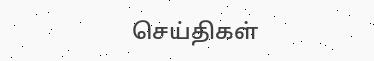செய்திகள்